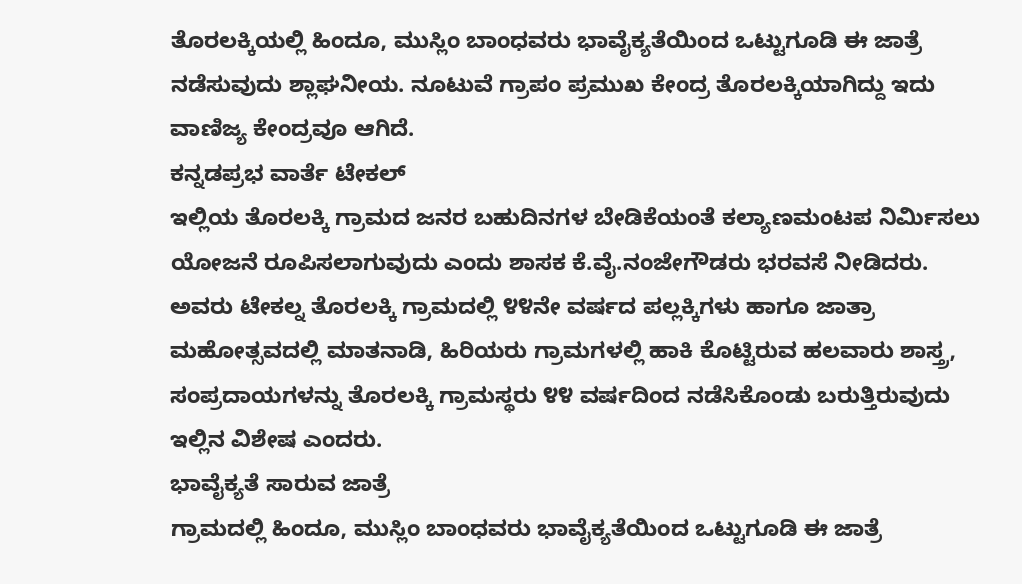ತೊರಲಕ್ಕಿಯಲ್ಲಿ ಹಿಂದೂ, ಮುಸ್ಲಿಂ ಬಾಂಧವರು ಭಾವೈಕ್ಯತೆಯಿಂದ ಒಟ್ಟುಗೂಡಿ ಈ ಜಾತ್ರೆ ನಡೆಸುವುದು ಶ್ಲಾಘನೀಯ. ನೂಟುವೆ ಗ್ರಾಪಂ ಪ್ರಮುಖ ಕೇಂದ್ರ ತೊರಲಕ್ಕಿಯಾಗಿದ್ದು ಇದು ವಾಣಿಜ್ಯ ಕೇಂದ್ರವೂ ಆಗಿದೆ.
ಕನ್ನಡಪ್ರಭ ವಾರ್ತೆ ಟೇಕಲ್
ಇಲ್ಲಿಯ ತೊರಲಕ್ಕಿ ಗ್ರಾಮದ ಜನರ ಬಹುದಿನಗಳ ಬೇಡಿಕೆಯಂತೆ ಕಲ್ಯಾಣಮಂಟಪ ನಿರ್ಮಿಸಲು ಯೋಜನೆ ರೂಪಿಸಲಾಗುವುದು ಎಂದು ಶಾಸಕ ಕೆ.ವೈ.ನಂಜೇಗೌಡರು ಭರವಸೆ ನೀಡಿದರು.
ಅವರು ಟೇಕಲ್ನ ತೊರಲಕ್ಕಿ ಗ್ರಾಮದಲ್ಲಿ ೪೪ನೇ ವರ್ಷದ ಪಲ್ಲಕ್ಕಿಗಳು ಹಾಗೂ ಜಾತ್ರಾ ಮಹೋತ್ಸವದಲ್ಲಿ ಮಾತನಾಡಿ, ಹಿರಿಯರು ಗ್ರಾಮಗಳಲ್ಲಿ ಹಾಕಿ ಕೊಟ್ಟಿರುವ ಹಲವಾರು ಶಾಸ್ತ್ರ, ಸಂಪ್ರದಾಯಗಳನ್ನು ತೊರಲಕ್ಕಿ ಗ್ರಾಮಸ್ಥರು ೪೪ ವರ್ಷದಿಂದ ನಡೆಸಿಕೊಂಡು ಬರುತ್ತಿರುವುದು ಇಲ್ಲಿನ ವಿಶೇಷ ಎಂದರು.
ಭಾವೈಕ್ಯತೆ ಸಾರುವ ಜಾತ್ರೆ
ಗ್ರಾಮದಲ್ಲಿ ಹಿಂದೂ, ಮುಸ್ಲಿಂ ಬಾಂಧವರು ಭಾವೈಕ್ಯತೆಯಿಂದ ಒಟ್ಟುಗೂಡಿ ಈ ಜಾತ್ರೆ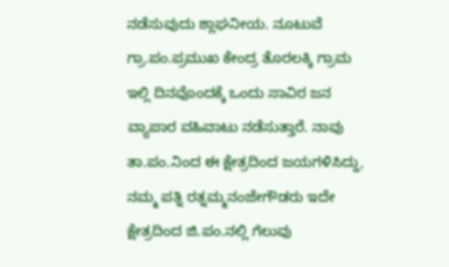ನಡೆಸುವುದು ಶ್ಲಾಘನೀಯ. ನೂಟುವೆ ಗ್ರಾ.ಪಂ.ಪ್ರಮುಖ ಕೇಂದ್ರ ತೊರಲಕ್ಕಿ ಗ್ರಾಮ ಇಲ್ಲಿ ದಿನವೊಂದಕ್ಕೆ ಒಂದು ಸಾವಿರ ಜನ ವ್ಯಾಪಾರ ವಹಿವಾಟು ನಡೆಸುತ್ತಾರೆ. ನಾವು ತಾ.ಪಂ.ನಿಂದ ಈ ಕ್ಷೇತ್ರದಿಂದ ಜಯಗಳಿಸಿದ್ದು, ನಮ್ಮ ಪತ್ನಿ ರತ್ನಮ್ಮನಂಜೇಗೌಡರು ಇದೇ ಕ್ಷೇತ್ರದಿಂದ ಜಿ.ಪಂ.ನಲ್ಲಿ ಗೆಲುವು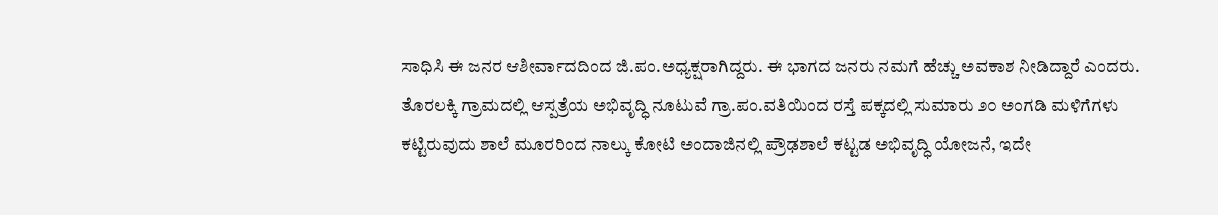ಸಾಧಿಸಿ ಈ ಜನರ ಆಶೀರ್ವಾದದಿಂದ ಜಿ.ಪಂ.ಅಧ್ಯಕ್ಷರಾಗಿದ್ದರು. ಈ ಭಾಗದ ಜನರು ನಮಗೆ ಹೆಚ್ಚು ಅವಕಾಶ ನೀಡಿದ್ದಾರೆ ಎಂದರು.
ತೊರಲಕ್ಕಿ ಗ್ರಾಮದಲ್ಲಿ ಆಸ್ಪತ್ರೆಯ ಅಭಿವೃದ್ಧಿ ನೂಟುವೆ ಗ್ರಾ.ಪಂ.ವತಿಯಿಂದ ರಸ್ತೆ ಪಕ್ಕದಲ್ಲಿ ಸುಮಾರು ೨೦ ಅಂಗಡಿ ಮಳಿಗೆಗಳು ಕಟ್ಟಿರುವುದು ಶಾಲೆ ಮೂರರಿಂದ ನಾಲ್ಕು ಕೋಟಿ ಅಂದಾಜಿನಲ್ಲಿ ಪ್ರೌಢಶಾಲೆ ಕಟ್ಟಡ ಅಭಿವೃದ್ಧಿ ಯೋಜನೆ, ಇದೇ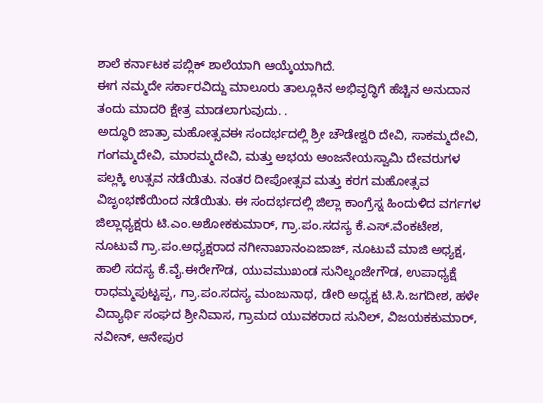ಶಾಲೆ ಕರ್ನಾಟಕ ಪಬ್ಲಿಕ್ ಶಾಲೆಯಾಗಿ ಆಯ್ಕೆಯಾಗಿದೆ.
ಈಗ ನಮ್ಮದೇ ಸರ್ಕಾರವಿದ್ದು ಮಾಲೂರು ತಾಲ್ಲೂಕಿನ ಅಭಿವೃದ್ಧಿಗೆ ಹೆಚ್ಚಿನ ಅನುದಾನ ತಂದು ಮಾದರಿ ಕ್ಷೇತ್ರ ಮಾಡಲಾಗುವುದು. .
ಅದ್ಧೂರಿ ಜಾತ್ರಾ ಮಹೋತ್ಸವಈ ಸಂದರ್ಭದಲ್ಲಿ ಶ್ರೀ ಚೌಡೇಶ್ವರಿ ದೇವಿ, ಸಾಕಮ್ಮದೇವಿ, ಗಂಗಮ್ಮದೇವಿ, ಮಾರಮ್ಮದೇವಿ, ಮತ್ತು ಅಭಯ ಆಂಜನೇಯಸ್ವಾಮಿ ದೇವರುಗಳ ಪಲ್ಲಕ್ಕಿ ಉತ್ಸವ ನಡೆಯಿತು. ನಂತರ ದೀಪೋತ್ಸವ ಮತ್ತು ಕರಗ ಮಹೋತ್ಸವ ವಿಜೃಂಭಣೆಯಿಂದ ನಡೆಯಿತು. ಈ ಸಂದರ್ಭದಲ್ಲಿ ಜಿಲ್ಲಾ ಕಾಂಗ್ರೆಸ್ನ ಹಿಂದುಳಿದ ವರ್ಗಗಳ ಜಿಲ್ಲಾಧ್ಯಕ್ಷರು ಟಿ.ಎಂ.ಅಶೋಕಕುಮಾರ್, ಗ್ರಾ.ಪಂ.ಸದಸ್ಯ ಕೆ.ಎಸ್.ವೆಂಕಟೇಶ, ನೂಟುವೆ ಗ್ರಾ.ಪಂ.ಅಧ್ಯಕ್ಷರಾದ ನಗೀನಾಖಾನಂಏಜಾಜ್, ನೂಟುವೆ ಮಾಜಿ ಅಧ್ಯಕ್ಷ, ಹಾಲಿ ಸದಸ್ಯ ಕೆ.ವೈ.ಈರೇಗೌಡ, ಯುವಮುಖಂಡ ಸುನಿಲ್ನಂಜೇಗೌಡ, ಉಪಾಧ್ಯಕ್ಷೆ ರಾಧಮ್ಮಪುಟ್ಟಪ್ಪ, ಗ್ರಾ.ಪಂ.ಸದಸ್ಯ ಮಂಜುನಾಥ, ಡೇರಿ ಅಧ್ಯಕ್ಷ ಟಿ.ಸಿ.ಜಗದೀಶ, ಹಳೇ ವಿದ್ಯಾರ್ಥಿ ಸಂಘದ ಶ್ರೀನಿವಾಸ, ಗ್ರಾಮದ ಯುವಕರಾದ ಸುನಿಲ್, ವಿಜಯಕಕುಮಾರ್, ನವೀನ್, ಆನೇಪುರ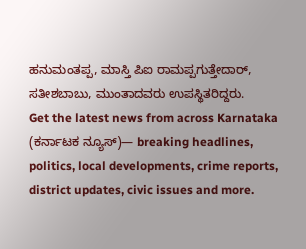ಹನುಮಂತಪ್ಪ, ಮಾಸ್ತಿ ಪಿಐ ರಾಮಪ್ಪಗುತ್ತೇದಾರ್, ಸತೀಶಬಾಬು, ಮುಂತಾದವರು ಉಪಸ್ಥಿತರಿದ್ದರು.
Get the latest news from across Karnataka (ಕರ್ನಾಟಕ ನ್ಯೂಸ್)— breaking headlines, politics, local developments, crime reports, district updates, civic issues and more.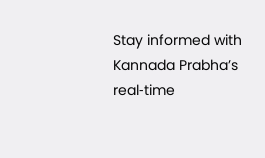Stay informed with Kannada Prabha’s real‑time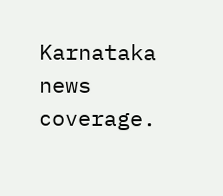Karnataka news coverage.